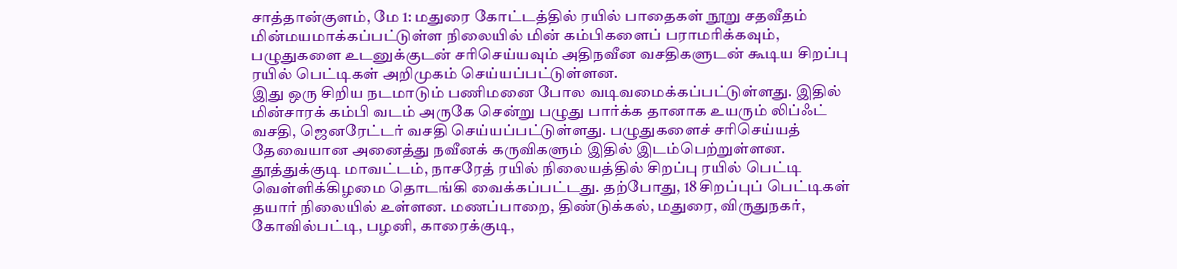சாத்தான்குளம், மே 1: மதுரை கோட்டத்தில் ரயில் பாதைகள் நூறு சதவீதம் மின்மயமாக்கப்பட்டுள்ள நிலையில் மின் கம்பிகளைப் பராமரிக்கவும், பழுதுகளை உடனுக்குடன் சரிசெய்யவும் அதிநவீன வசதிகளுடன் கூடிய சிறப்பு ரயில் பெட்டிகள் அறிமுகம் செய்யப்பட்டுள்ளன.
இது ஒரு சிறிய நடமாடும் பணிமனை போல வடிவமைக்கப்பட்டுள்ளது. இதில் மின்சாரக் கம்பி வடம் அருகே சென்று பழுது பார்க்க தானாக உயரும் லிப்ஃட் வசதி, ஜெனரேட்டர் வசதி செய்யப்பட்டுள்ளது. பழுதுகளைச் சரிசெய்யத் தேவையான அனைத்து நவீனக் கருவிகளும் இதில் இடம்பெற்றுள்ளன.
தூத்துக்குடி மாவட்டம், நாசரேத் ரயில் நிலையத்தில் சிறப்பு ரயில் பெட்டி வெள்ளிக்கிழமை தொடங்கி வைக்கப்பட்டது. தற்போது, 18 சிறப்புப் பெட்டிகள் தயார் நிலையில் உள்ளன. மணப்பாறை, திண்டுக்கல், மதுரை, விருதுநகர், கோவில்பட்டி, பழனி, காரைக்குடி,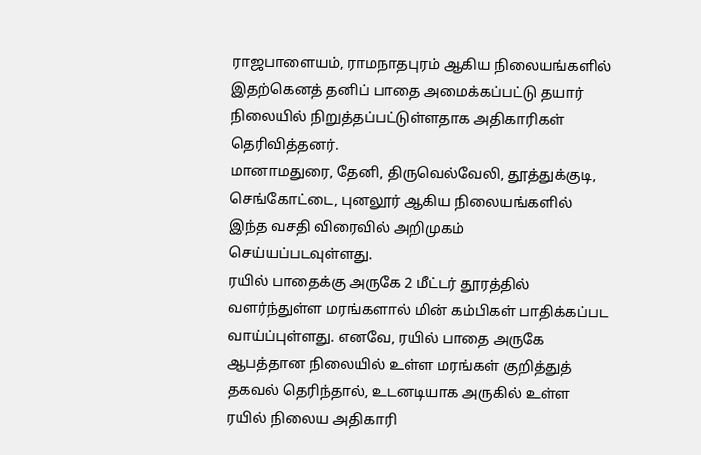ராஜபாளையம், ராமநாதபுரம் ஆகிய நிலையங்களில் இதற்கெனத் தனிப் பாதை அமைக்கப்பட்டு தயார் நிலையில் நிறுத்தப்பட்டுள்ளதாக அதிகாரிகள் தெரிவித்தனர்.
மானாமதுரை, தேனி, திருவெல்வேலி, தூத்துக்குடி, செங்கோட்டை, புனலூர் ஆகிய நிலையங்களில் இந்த வசதி விரைவில் அறிமுகம் செய்யப்படவுள்ளது.
ரயில் பாதைக்கு அருகே 2 மீட்டர் தூரத்தில் வளர்ந்துள்ள மரங்களால் மின் கம்பிகள் பாதிக்கப்பட வாய்ப்புள்ளது. எனவே, ரயில் பாதை அருகே ஆபத்தான நிலையில் உள்ள மரங்கள் குறித்துத் தகவல் தெரிந்தால், உடனடியாக அருகில் உள்ள ரயில் நிலைய அதிகாரி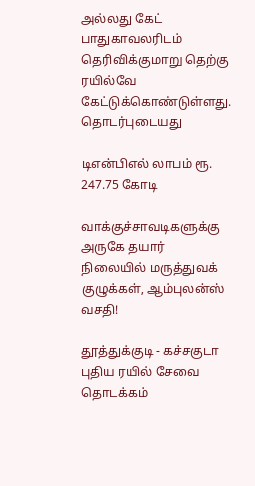அல்லது கேட் பாதுகாவலரிடம் தெரிவிக்குமாறு தெற்கு ரயில்வே கேட்டுக்கொண்டுள்ளது.
தொடர்புடையது

டிஎன்பிஎல் லாபம் ரூ. 247.75 கோடி

வாக்குச்சாவடிகளுக்கு அருகே தயார் நிலையில் மருத்துவக் குழுக்கள், ஆம்புலன்ஸ் வசதி!

தூத்துக்குடி - கச்சகுடா புதிய ரயில் சேவை தொடக்கம்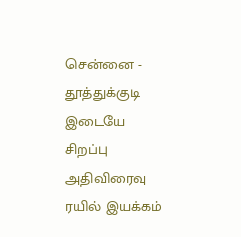சென்னை - தூத்துக்குடி இடையே சிறப்பு அதிவிரைவு ரயில் இயக்கம்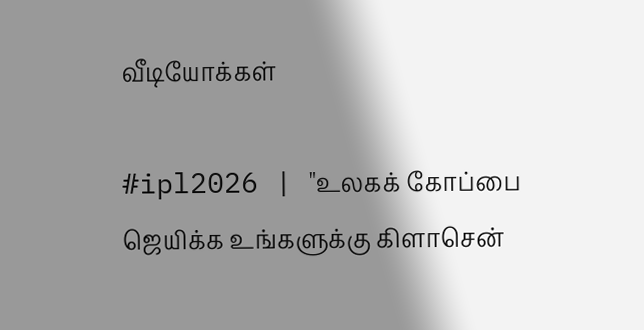வீடியோக்கள்

#ipl2026 | "உலகக் கோப்பை ஜெயிக்க உங்களுக்கு கிளாசென்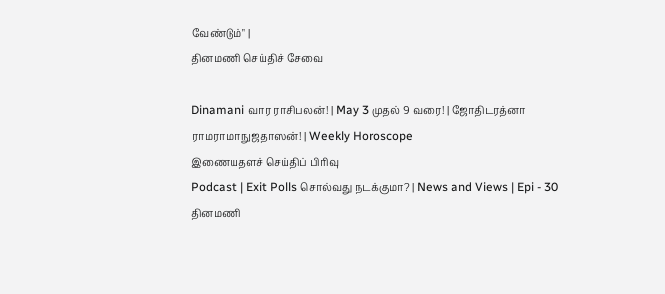வேண்டும்" |
தினமணி செய்திச் சேவை

Dinamani வார ராசிபலன்! | May 3 முதல் 9 வரை! | ஜோதிடரத்னா ராமராமாநுஜதாஸன்! | Weekly Horoscope
இணையதளச் செய்திப் பிரிவு
Podcast | Exit Polls சொல்வது நடக்குமா? | News and Views | Epi - 30
தினமணி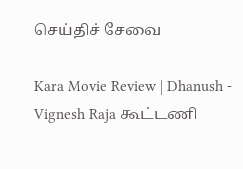செய்திச் சேவை

Kara Movie Review | Dhanush - Vignesh Raja கூட்டணி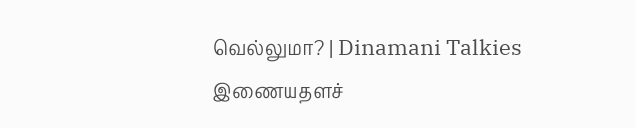வெல்லுமா? | Dinamani Talkies
இணையதளச்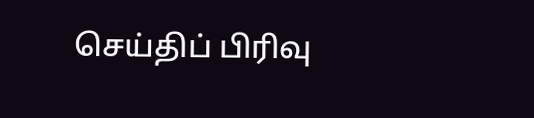செய்திப் பிரிவு